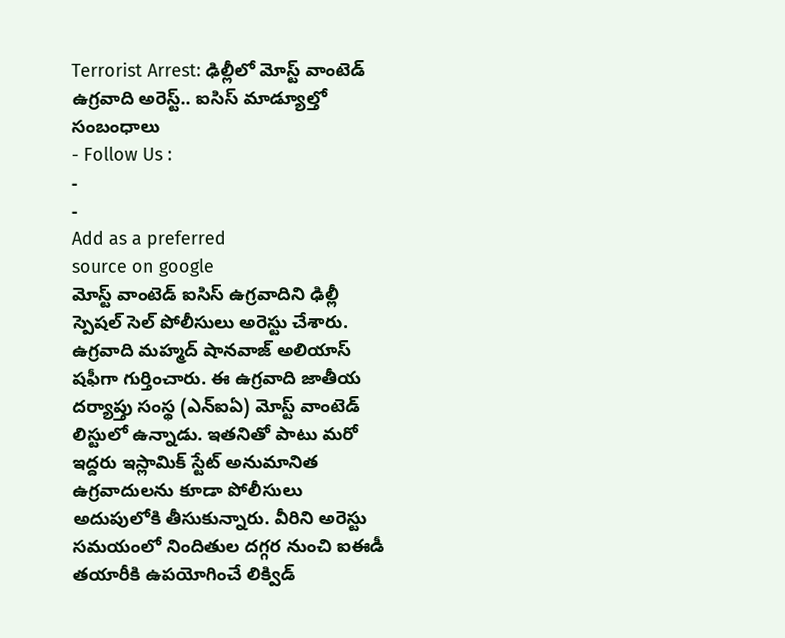Terrorist Arrest: ఢిల్లీలో మోస్ట్ వాంటెడ్ ఉగ్రవాది అరెస్ట్.. ఐసిస్ మాడ్యూల్తో సంబంధాలు
- Follow Us :
-
-
Add as a preferred
source on google
మోస్ట్ వాంటెడ్ ఐసిస్ ఉగ్రవాదిని ఢిల్లీ స్పెషల్ సెల్ పోలీసులు అరెస్టు చేశారు. ఉగ్రవాది మహ్మద్ షానవాజ్ అలియాస్ షఫీగా గుర్తించారు. ఈ ఉగ్రవాది జాతీయ దర్యాప్తు సంస్థ (ఎన్ఐఏ) మోస్ట్ వాంటెడ్ లిస్టులో ఉన్నాడు. ఇతనితో పాటు మరో ఇద్దరు ఇస్లామిక్ స్టేట్ అనుమానిత ఉగ్రవాదులను కూడా పోలీసులు అదుపులోకి తీసుకున్నారు. వీరిని అరెస్టు సమయంలో నిందితుల దగ్గర నుంచి ఐఈడీ తయారీకి ఉపయోగించే లిక్విడ్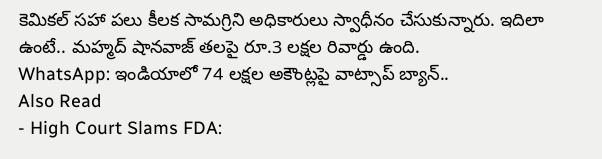కెమికల్ సహా పలు కీలక సామగ్రిని అధికారులు స్వాధీనం చేసుకున్నారు. ఇదిలా ఉంటే.. మహ్మద్ షానవాజ్ తలపై రూ.3 లక్షల రివార్డు ఉంది.
WhatsApp: ఇండియాలో 74 లక్షల అకౌంట్లపై వాట్సాప్ బ్యాన్..
Also Read
- High Court Slams FDA: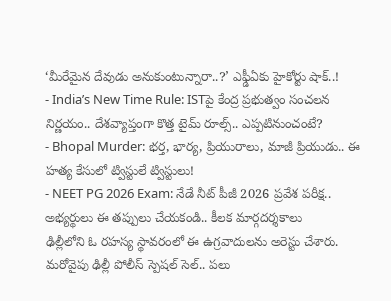‘మీరేమైన దేవుడు అనుకుంటున్నారా..?’ ఎఫ్డీఏకు హైకోర్టు షాక్..!
- India’s New Time Rule: ISTపై కేంద్ర ప్రభుత్వం సంచలన నిర్ణయం.. దేశవ్యాప్తంగా కొత్త టైమ్ రూల్స్.. ఎప్పటినుంచంటే?
- Bhopal Murder: భర్త, భార్య, ప్రియురాలు, మాజీ ప్రియుడు.. ఈ హత్య కేసులో ట్విస్టులే ట్విస్టులు!
- NEET PG 2026 Exam: నేడే నీట్ పీజీ 2026 ప్రవేశ పరీక్ష.. అభ్యర్థులు ఈ తప్పులు చేయకండి.. కీలక మార్గదర్శకాలు
ఢిల్లీలోని ఓ రహస్య స్థావరంలో ఈ ఉగ్రవాదులను అరెస్టు చేశారు. మరోవైపు ఢిల్లీ పోలీస్ స్పెషల్ సెల్.. పలు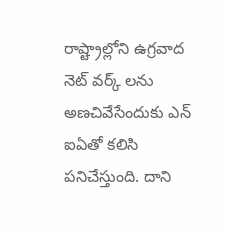రాష్ట్రాల్లోని ఉగ్రవాద నెట్ వర్క్ లను అణచివేసేందుకు ఎన్ ఐఏతో కలిసి పనిచేస్తుంది. దాని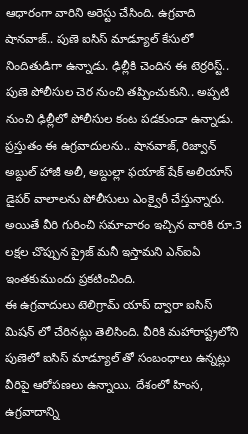ఆధారంగా వారిని అరెస్టు చేసింది. ఉగ్రవాది షానవాజ్.. పుణె ఐసిస్ మాడ్యూల్ కేసులో నిందితుడిగా ఉన్నాడు. ఢిల్లీకి చెందిన ఈ టెర్రరిస్ట్.. పుణె పోలీసుల చెర నుంచి తప్పించుకుని.. అప్పటి నుంచి ఢిల్లీలో పోలీసుల కంట పడకుండా ఉన్నాడు. ప్రస్తుతం ఈ ఉగ్రవాదులను.. షానవాజ్, రిజ్వాన్ అబ్దుల్ హాజీ అలీ, అబ్దుల్లా ఫయాజ్ షేక్ అలియాస్ డైపర్ వాలాలను పోలీసులు ఎంక్వైరీ చేస్తున్నారు. అయితే వీరి గురించి సమాచారం ఇచ్చిన వారికి రూ.3 లక్షల చొప్పున ప్రైజ్ మనీ ఇస్తామని ఎన్ఐఏ ఇంతకుముందు ప్రకటించింది.
ఈ ఉగ్రవాదులు టెలిగ్రామ్ యాప్ ద్వారా ఐసిస్ మిషన్ లో చేరినట్లు తెలిసింది. వీరికి మహారాష్ట్రలోని పుణెలో ఐసిస్ మాడ్యూల్ తో సంబంధాలు ఉన్నట్లు వీరిపై ఆరోపణలు ఉన్నాయి. దేశంలో హింస, ఉగ్రవాదాన్ని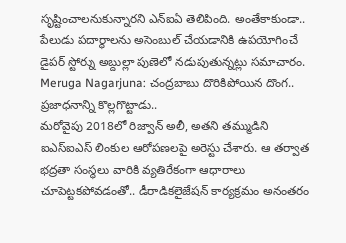సృష్టించాలనుకున్నారని ఎన్ఐఏ తెలిపింది. అంతేకాకుండా.. పేలుడు పదార్థాలను అసెంబుల్ చేయడానికి ఉపయోగించే డైపర్ స్టోర్ను అబ్దుల్లా పుణెలో నడుపుతున్నట్లు సమాచారం.
Meruga Nagarjuna: చంద్రబాబు దొరికిపోయిన దొంగ.. ప్రజాధనాన్ని కొల్లగొట్టాడు..
మరోవైపు 2018లో రిజ్వాన్ అలీ, అతని తమ్ముడిని ఐఎస్ఐఎస్ లింకుల ఆరోపణలపై అరెస్టు చేశారు. ఆ తర్వాత భద్రతా సంస్థలు వారికి వ్యతిరేకంగా ఆధారాలు చూపెట్టకపోవడంతో.. డీరాడికలైజేషన్ కార్యక్రమం అనంతరం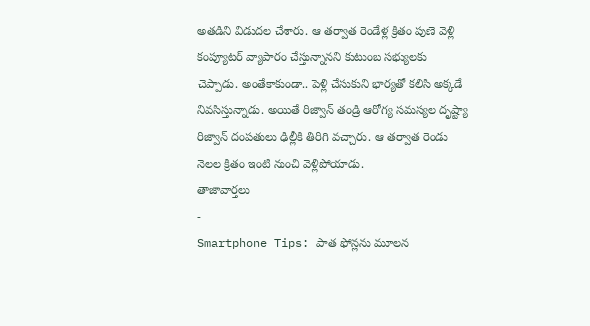అతడిని విడుదల చేశారు. ఆ తర్వాత రెండేళ్ల క్రితం పుణె వెళ్లి కంప్యూటర్ వ్యాపారం చేస్తున్నానని కుటుంబ సభ్యులకు చెప్పాడు. అంతేకాకుండా.. పెళ్లి చేసుకుని భార్యతో కలిసి అక్కడే నివసిస్తున్నాడు. అయితే రిజ్వాన్ తండ్రి ఆరోగ్య సమస్యల దృష్ట్యా రిజ్వాన్ దంపతులు ఢిల్లీకి తిరిగి వచ్చారు. ఆ తర్వాత రెండు నెలల క్రితం ఇంటి నుంచి వెళ్లిపోయాడు.
తాజావార్తలు
-
Smartphone Tips: పాత ఫోన్లను మూలన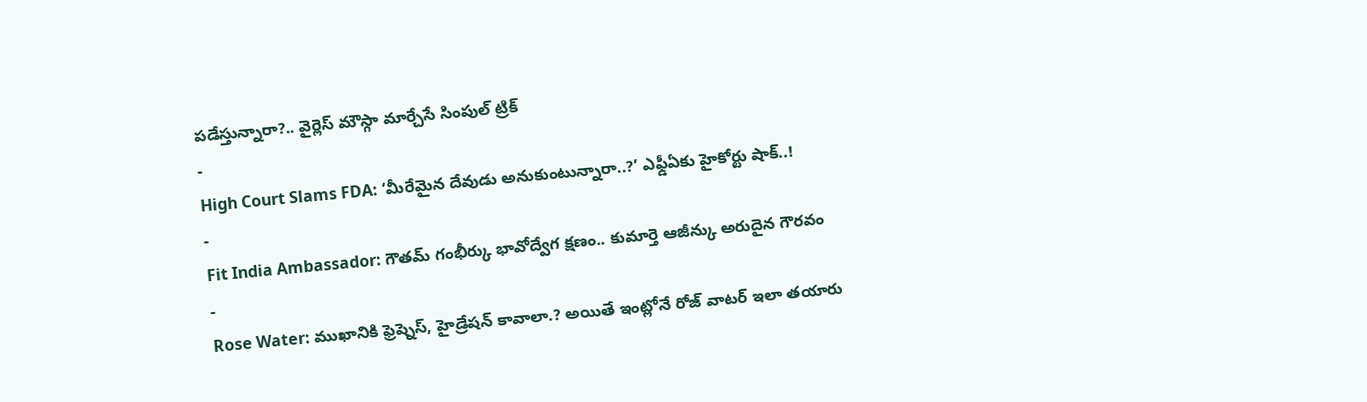పడేస్తున్నారా?.. వైర్లెస్ మౌస్గా మార్చేసే సింపుల్ ట్రిక్
-
High Court Slams FDA: ‘మీరేమైన దేవుడు అనుకుంటున్నారా..?’ ఎఫ్డీఏకు హైకోర్టు షాక్..!
-
Fit India Ambassador: గౌతమ్ గంభీర్కు భావోద్వేగ క్షణం.. కుమార్తె ఆజీన్కు అరుదైన గౌరవం
-
Rose Water: ముఖానికి ఫ్రెష్నెస్, హైడ్రేషన్ కావాలా.? అయితే ఇంట్లోనే రోజ్ వాటర్ ఇలా తయారు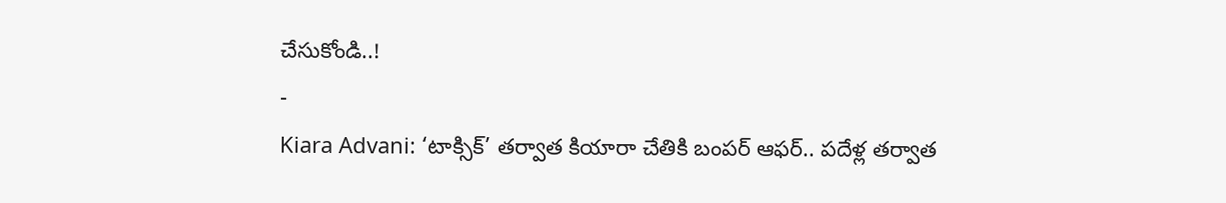చేసుకోండి..!
-
Kiara Advani: ‘టాక్సిక్’ తర్వాత కియారా చేతికి బంపర్ ఆఫర్.. పదేళ్ల తర్వాత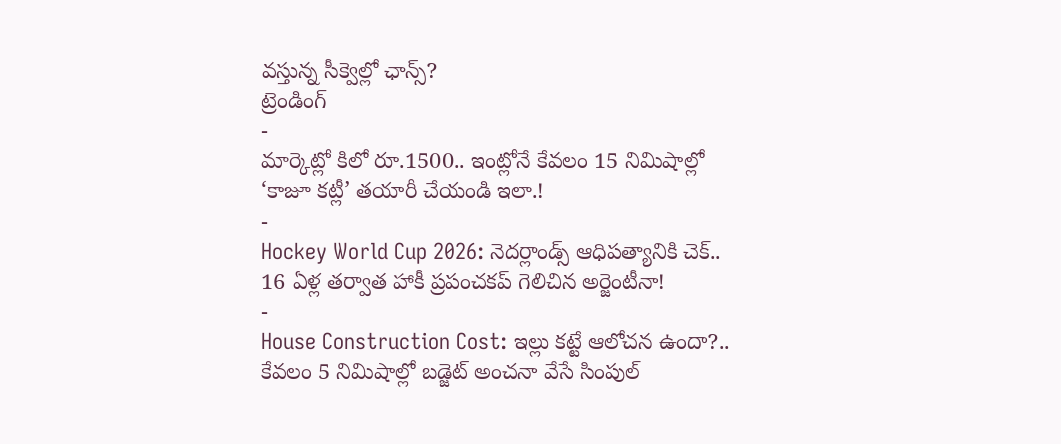వస్తున్న సీక్వెల్లో ఛాన్స్?
ట్రెండింగ్
-
మార్కెట్లో కిలో రూ.1500.. ఇంట్లోనే కేవలం 15 నిమిషాల్లో ‘కాజూ కట్లీ’ తయారీ చేయండి ఇలా.!
-
Hockey World Cup 2026: నెదర్లాండ్స్ ఆధిపత్యానికి చెక్.. 16 ఏళ్ల తర్వాత హాకీ ప్రపంచకప్ గెలిచిన అర్జెంటీనా!
-
House Construction Cost: ఇల్లు కట్టే ఆలోచన ఉందా?.. కేవలం 5 నిమిషాల్లో బడ్జెట్ అంచనా వేసే సింపుల్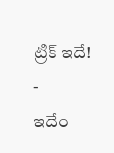ట్రిక్ ఇదే!
-
ఇదేం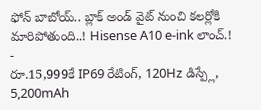ఫోన్ బాబోయ్.. బ్లాక్ అండ్ వైట్ నుంచి కలర్లోకి మారిపోతుంది..! Hisense A10 e-ink లాంచ్.!
-
రూ.15,999కే IP69 రేటింగ్, 120Hz డిస్ప్లే, 5,200mAh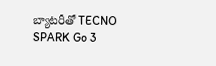బ్యాటరీతో TECNO SPARK Go 3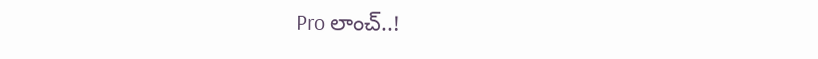Pro లాంచ్..!